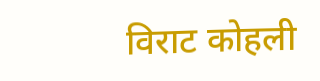विराट कोहली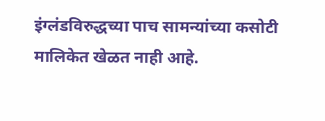इंग्लंडविरुद्धच्या पाच सामन्यांच्या कसोटी मालिकेत खेळत नाही आहे.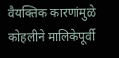वैयक्तिक कारणांमुळे कोहलीने मालिकेपूर्वी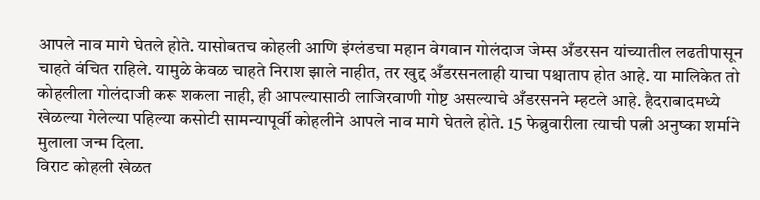आपले नाव मागे घेतले होते. यासोबतच कोहली आणि इंग्लंडचा महान वेगवान गोलंदाज जेम्स अँडरसन यांच्यातील लढतीपासून चाहते वंचित राहिले. यामुळे केवळ चाहते निराश झाले नाहीत, तर खुद्द अँडरसनलाही याचा पश्चाताप होत आहे. या मालिकेत तो कोहलीला गोलंदाजी करू शकला नाही, ही आपल्यासाठी लाजिरवाणी गोष्ट असल्याचे अँडरसनने म्हटले आहे. हैदराबादमध्ये खेळल्या गेलेल्या पहिल्या कसोटी सामन्यापूर्वी कोहलीने आपले नाव मागे घेतले होते. 15 फेब्रुवारीला त्याची पत्नी अनुष्का शर्माने मुलाला जन्म दिला.
विराट कोहली खेळत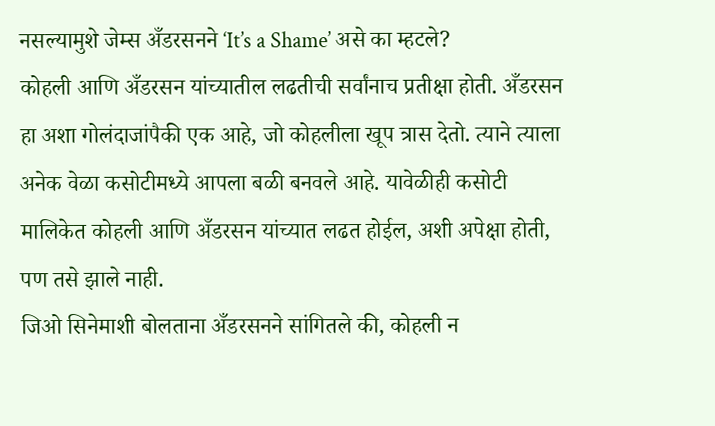नसल्यामुशे जेम्स अँडरसनने ‘It’s a Shame’ असे का म्हटले?
कोहली आणि अँडरसन यांच्यातील लढतीची सर्वांनाच प्रतीक्षा होती. अँडरसन हा अशा गोलंदाजांपैकी एक आहे, जो कोहलीला खूप त्रास देतो. त्याने त्याला अनेक वेळा कसोटीमध्ये आपला बळी बनवले आहे. यावेळीही कसोटी मालिकेत कोहली आणि अँडरसन यांच्यात लढत होईल, अशी अपेक्षा होती, पण तसे झाले नाही.
जिओ सिनेमाशी बोलताना अँडरसनने सांगितले की, कोहली न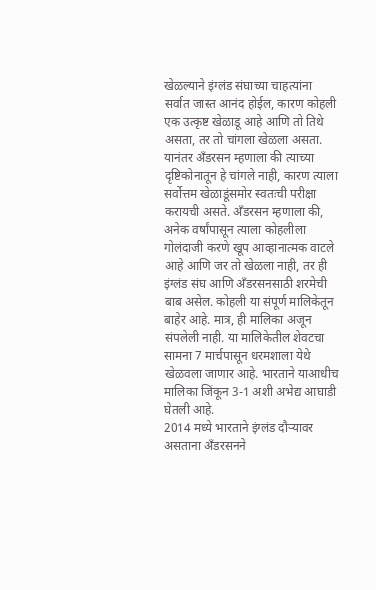खेळल्याने इंग्लंड संघाच्या चाहत्यांना सर्वात जास्त आनंद होईल, कारण कोहली एक उत्कृष्ट खेळाडू आहे आणि तो तिथे असता, तर तो चांगला खेळला असता. यानंतर अँडरसन म्हणाला की त्याच्या दृष्टिकोनातून हे चांगले नाही, कारण त्याला सर्वोत्तम खेळाडूंसमोर स्वतःची परीक्षा करायची असते. अँडरसन म्हणाला की, अनेक वर्षांपासून त्याला कोहलीला गोलंदाजी करणे खूप आव्हानात्मक वाटले आहे आणि जर तो खेळला नाही, तर ही इंग्लंड संघ आणि अँडरसनसाठी शरमेची बाब असेल. कोहली या संपूर्ण मालिकेतून बाहेर आहे. मात्र, ही मालिका अजून संपलेली नाही. या मालिकेतील शेवटचा सामना 7 मार्चपासून धरमशाला येथे खेळवला जाणार आहे. भारताने याआधीच मालिका जिंकून 3-1 अशी अभेद्य आघाडी घेतली आहे.
2014 मध्ये भारताने इंग्लंड दौऱ्यावर असताना अँडरसनने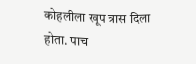कोहलीला खूप त्रास दिला होता. पाच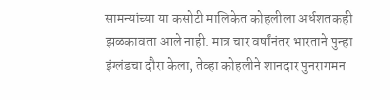सामन्यांच्या या कसोटी मालिकेत कोहलीला अर्धशतकही झळकावता आले नाही. मात्र चार वर्षांनंतर भारताने पुन्हा इंग्लंडचा दौरा केला, तेव्हा कोहलीने शानदार पुनरागमन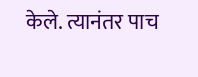केले. त्यानंतर पाच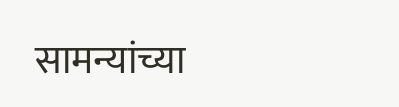सामन्यांच्या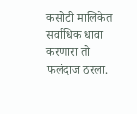कसोटी मालिकेत सर्वाधिक धावा करणारा तो फलंदाज ठरला.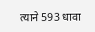त्याने 593 धावा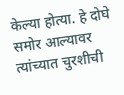केल्या होत्या. हे दोघे समोर आल्यावर त्यांच्यात चुरशीची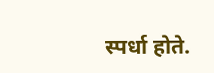स्पर्धा होते.